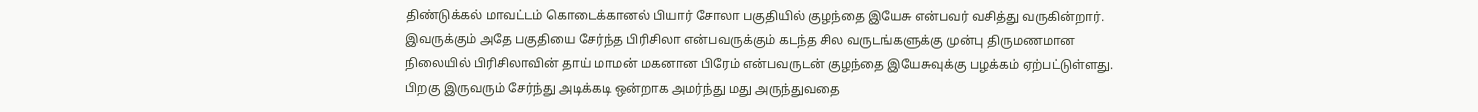திண்டுக்கல் மாவட்டம் கொடைக்கானல் பியார் சோலா பகுதியில் குழந்தை இயேசு என்பவர் வசித்து வருகின்றார். இவருக்கும் அதே பகுதியை சேர்ந்த பிரிசிலா என்பவருக்கும் கடந்த சில வருடங்களுக்கு முன்பு திருமணமான நிலையில் பிரிசிலாவின் தாய் மாமன் மகனான பிரேம் என்பவருடன் குழந்தை இயேசுவுக்கு பழக்கம் ஏற்பட்டுள்ளது. பிறகு இருவரும் சேர்ந்து அடிக்கடி ஒன்றாக அமர்ந்து மது அருந்துவதை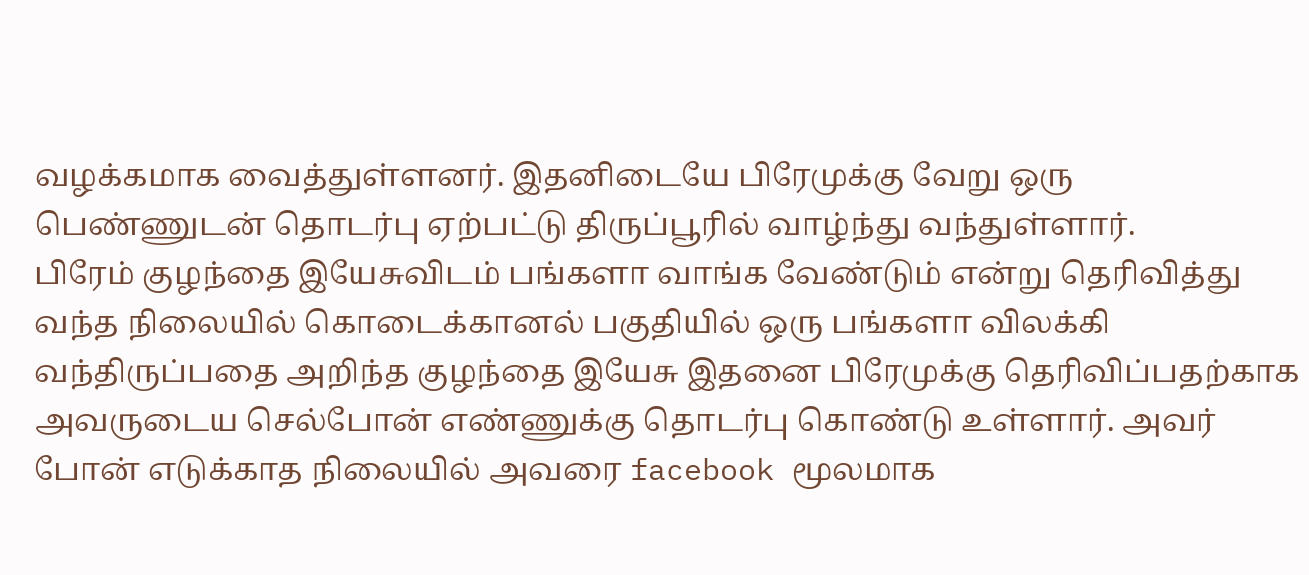வழக்கமாக வைத்துள்ளனர். இதனிடையே பிரேமுக்கு வேறு ஒரு பெண்ணுடன் தொடர்பு ஏற்பட்டு திருப்பூரில் வாழ்ந்து வந்துள்ளார்.
பிரேம் குழந்தை இயேசுவிடம் பங்களா வாங்க வேண்டும் என்று தெரிவித்து வந்த நிலையில் கொடைக்கானல் பகுதியில் ஒரு பங்களா விலக்கி வந்திருப்பதை அறிந்த குழந்தை இயேசு இதனை பிரேமுக்கு தெரிவிப்பதற்காக அவருடைய செல்போன் எண்ணுக்கு தொடர்பு கொண்டு உள்ளார். அவர் போன் எடுக்காத நிலையில் அவரை facebook மூலமாக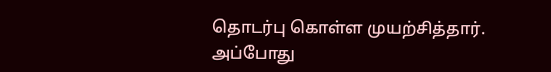தொடர்பு கொள்ள முயற்சித்தார். அப்போது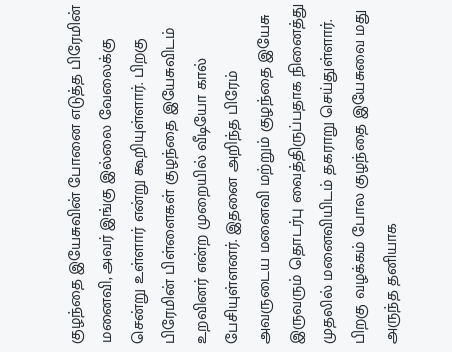குழந்தை இயேசுவின் போனை எடுத்த பிரேமின் மனைவி, அவர் இங்கு இல்லை வேலைக்கு சென்று உள்ளார் என்று கூறியுள்ளார். பிறகு பிரேமின் பிள்ளைகள் குழந்தை இயேசுவிடம் உறவினர் என்ற முறையில் வீடியோ கால் பேசியுள்ளனர். இதனை அறிந்த பிரேம் அவருடைய மனைவி மற்றும் குழந்தை இயேசு இருவரும் தொடர்பு வைத்திருப்பதாக நினைத்து முதலில் மனைவியிடம் தகராறு செய்துள்ளார்.
பிறகு வழக்கம் போல குழந்தை இயேசுவை மது அருந்த தனியாக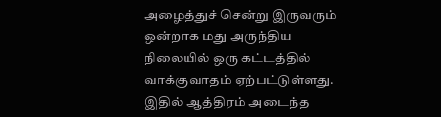அழைத்துச் சென்று இருவரும் ஒன்றாக மது அருந்திய நிலையில் ஒரு கட்டத்தில் வாக்குவாதம் ஏற்பட்டுள்ளது. இதில் ஆத்திரம் அடைந்த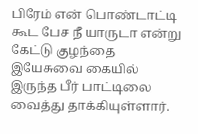பிரேம் என் பொண்டாட்டி கூட பேச நீ யாருடா என்று கேட்டு குழந்தை இயேசுவை கையில் இருந்த பீர் பாட்டிலை வைத்து தாக்கியுள்ளார்.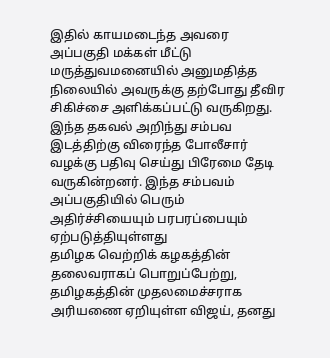இதில் காயமடைந்த அவரை அப்பகுதி மக்கள் மீட்டு மருத்துவமனையில் அனுமதித்த நிலையில் அவருக்கு தற்போது தீவிர சிகிச்சை அளிக்கப்பட்டு வருகிறது. இந்த தகவல் அறிந்து சம்பவ இடத்திற்கு விரைந்த போலீசார் வழக்கு பதிவு செய்து பிரேமை தேடி வருகின்றனர். இந்த சம்பவம் அப்பகுதியில் பெரும் அதிர்ச்சியையும் பரபரப்பையும் ஏற்படுத்தியுள்ளது
தமிழக வெற்றிக் கழகத்தின் தலைவராகப் பொறுப்பேற்று, தமிழகத்தின் முதலமைச்சராக அரியணை ஏறியுள்ள விஜய், தனது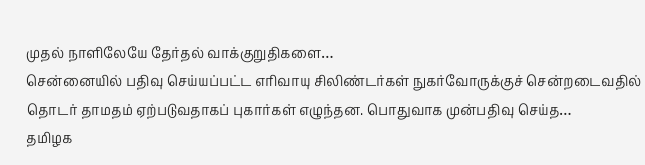முதல் நாளிலேயே தேர்தல் வாக்குறுதிகளை…
சென்னையில் பதிவு செய்யப்பட்ட எரிவாயு சிலிண்டர்கள் நுகர்வோருக்குச் சென்றடைவதில் தொடர் தாமதம் ஏற்படுவதாகப் புகார்கள் எழுந்தன. பொதுவாக முன்பதிவு செய்த…
தமிழக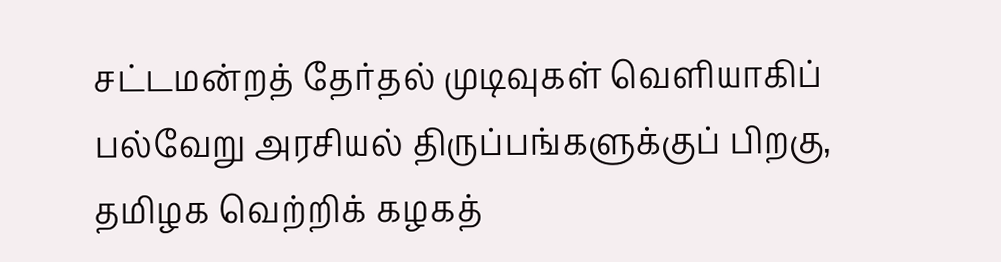சட்டமன்றத் தேர்தல் முடிவுகள் வெளியாகிப் பல்வேறு அரசியல் திருப்பங்களுக்குப் பிறகு, தமிழக வெற்றிக் கழகத்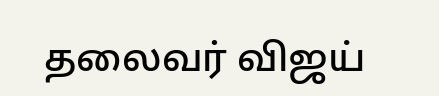தலைவர் விஜய்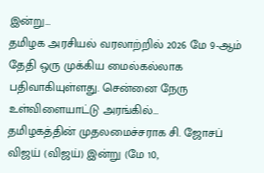இன்று…
தமிழக அரசியல் வரலாற்றில் 2026 மே 9-ஆம் தேதி ஒரு முக்கிய மைல்கல்லாக பதிவாகியுள்ளது. சென்னை நேரு உள்விளையாட்டு அரங்கில்…
தமிழகத்தின் முதலமைச்சராக சி. ஜோசப் விஜய் (விஜய்) இன்று (மே 10,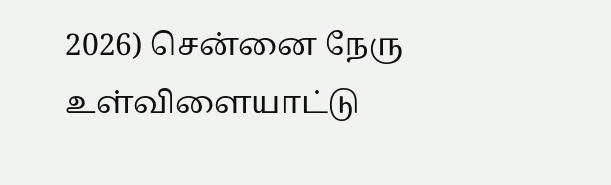2026) சென்னை நேரு உள்விளையாட்டு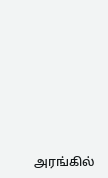அரங்கில்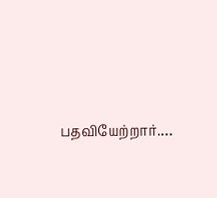பதவியேற்றார்.…